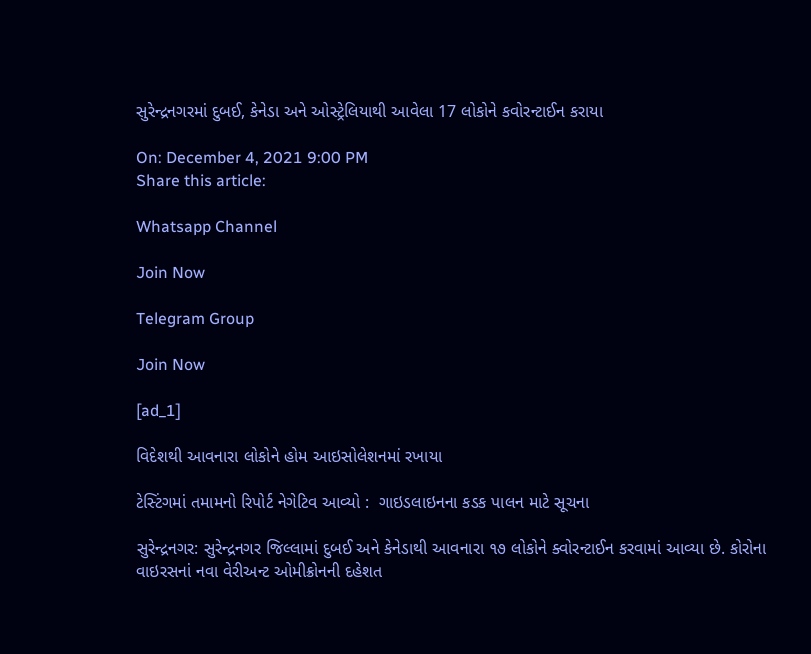સુરેન્દ્રનગરમાં દુબઈ, કેનેડા અને ઓસ્ટ્રેલિયાથી આવેલા 17 લોકોને કવોરન્ટાઈન કરાયા

On: December 4, 2021 9:00 PM
Share this article:

Whatsapp Channel

Join Now

Telegram Group

Join Now

[ad_1]

વિદેશથી આવનારા લોકોને હોમ આઇસોલેશનમાં રખાયા

ટેસ્ટિંગમાં તમામનો રિપોર્ટ નેગેટિવ આવ્યો :  ગાઇડલાઇનના કડક પાલન માટે સૂચના

સુરેન્દ્રનગર: સુરેન્દ્રનગર જિલ્લામાં દુબઈ અને કેનેડાથી આવનારા ૧૭ લોકોને ક્વોરન્ટાઈન કરવામાં આવ્યા છે. કોરોના વાઇરસનાં નવા વેરીઅન્ટ ઓમીક્રોનની દહેશત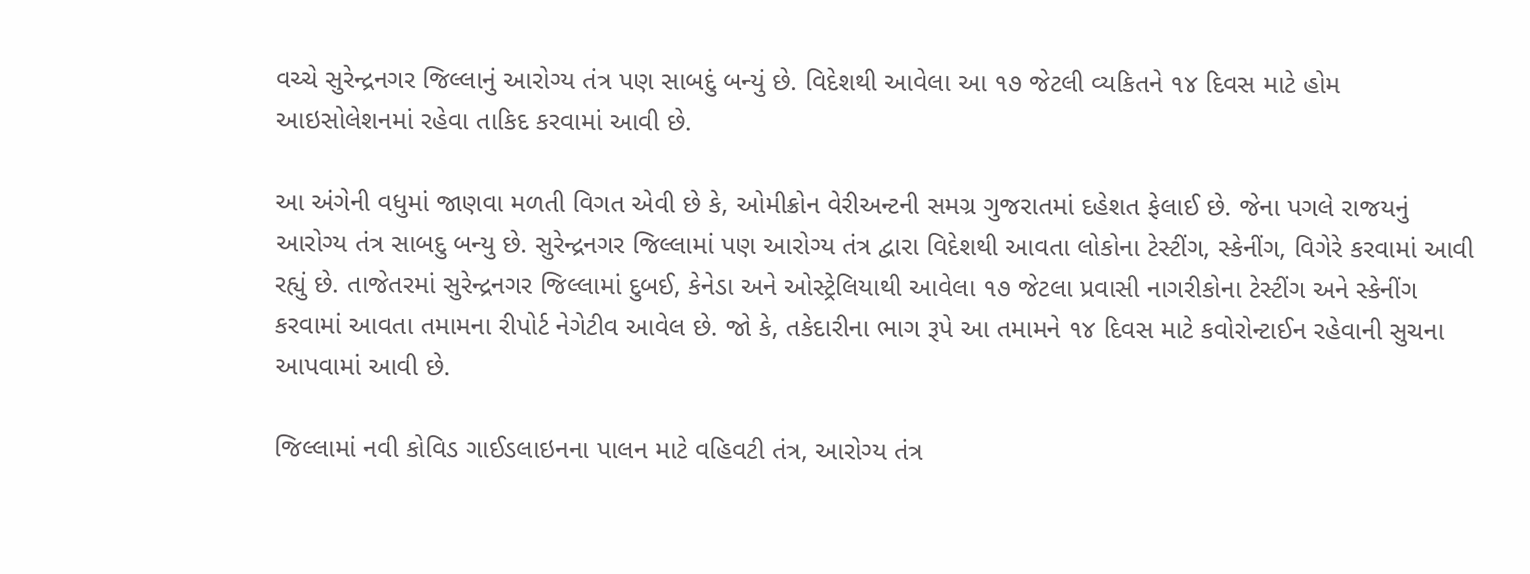વચ્ચે સુરેન્દ્રનગર જિલ્લાનું આરોગ્ય તંત્ર પણ સાબદું બન્યું છે. વિદેશથી આવેલા આ ૧૭ જેટલી વ્યકિતને ૧૪ દિવસ માટે હોમ આઇસોલેશનમાં રહેવા તાકિદ કરવામાં આવી છે.

આ અંગેની વધુમાં જાણવા મળતી વિગત એવી છે કે, ઓમીક્રોન વેરીઅન્ટની સમગ્ર ગુજરાતમાં દહેશત ફેલાઈ છે. જેના પગલે રાજયનું આરોગ્ય તંત્ર સાબદુ બન્યુ છે. સુરેન્દ્રનગર જિલ્લામાં પણ આરોગ્ય તંત્ર દ્વારા વિદેશથી આવતા લોકોના ટેસ્ટીંગ, સ્કેનીંગ, વિગેરે કરવામાં આવી રહ્યું છે. તાજેતરમાં સુરેન્દ્રનગર જિલ્લામાં દુબઈ, કેનેડા અને ઓસ્ટ્રેલિયાથી આવેલા ૧૭ જેટલા પ્રવાસી નાગરીકોના ટેસ્ટીંગ અને સ્કેનીંગ કરવામાં આવતા તમામના રીપોર્ટ નેગેટીવ આવેલ છે. જો કે, તકેદારીના ભાગ રૂપે આ તમામને ૧૪ દિવસ માટે કવોરોન્ટાઈન રહેવાની સુચના આપવામાં આવી છે.

જિલ્લામાં નવી કોવિડ ગાઈડલાઇનના પાલન માટે વહિવટી તંત્ર, આરોગ્ય તંત્ર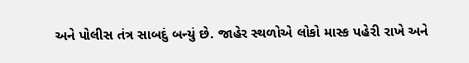અને પોલીસ તંત્ર સાબદું બન્યું છે. જાહેર સ્થળોએ લોકો માસ્ક પહેરી રાખે અને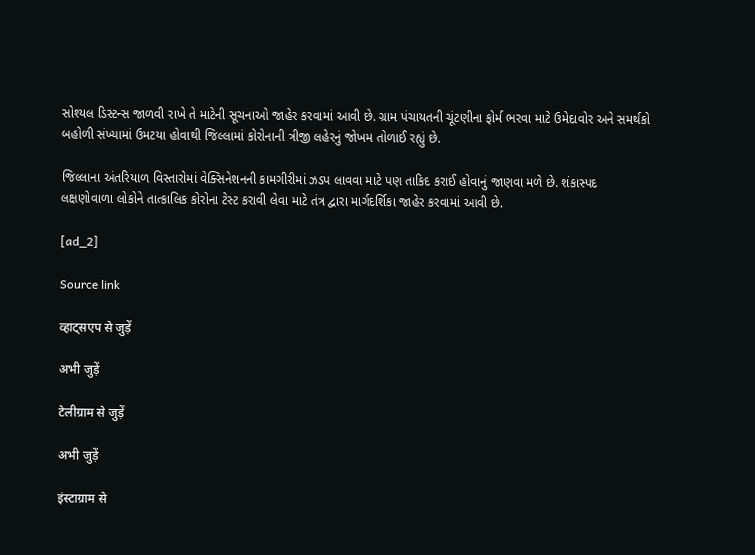સોશ્યલ ડિસ્ટન્સ જાળવી રાખે તે માટેની સૂચનાઓ જાહેર કરવામાં આવી છે. ગ્રામ પંચાયતની ચૂંટણીના ફોર્મ ભરવા માટે ઉમેદાવોર અને સમર્થકો બહોળી સંખ્યામાં ઉમટયા હોવાથી જિલ્લામાં કોરોનાની ત્રીજી લહેરનું જોખમ તોળાઈ રહ્યું છે.

જિલ્લાના અંતરિયાળ વિસ્તારોમાં વેક્સિનેશનની કામગીરીમાં ઝડપ લાવવા માટે પણ તાકિદ કરાઈ હોવાનું જાણવા મળે છે. શંકાસ્પદ લક્ષણોવાળા લોકોને તાત્કાલિક કોરોના ટેસ્ટ કરાવી લેવા માટે તંત્ર દ્વારા માર્ગદર્શિકા જાહેર કરવામાં આવી છે.

[ad_2]

Source link

व्हाट्सएप से जुड़ें

अभी जुड़ें

टेलीग्राम से जुड़ें

अभी जुड़ें

इंस्टाग्राम से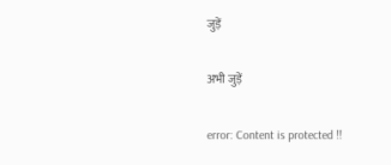जुड़ें

अभी जुड़ें

error: Content is protected !!